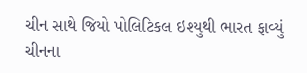ચીન સાથે જિયો પોલિટિકલ ઇશ્યુથી ભારત ફાવ્યું ચીનના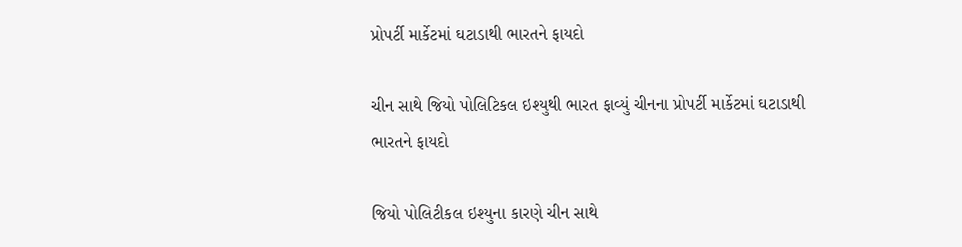પ્રોપર્ટી માર્કેટમાં ઘટાડાથી ભારતને ફાયદો

ચીન સાથે જિયો પોલિટિકલ ઇશ્યુથી ભારત ફાવ્યું ચીનના પ્રોપર્ટી માર્કેટમાં ઘટાડાથી ભારતને ફાયદો

જિયો પોલિટીકલ ઇશ્યુના કારણે ચીન સાથે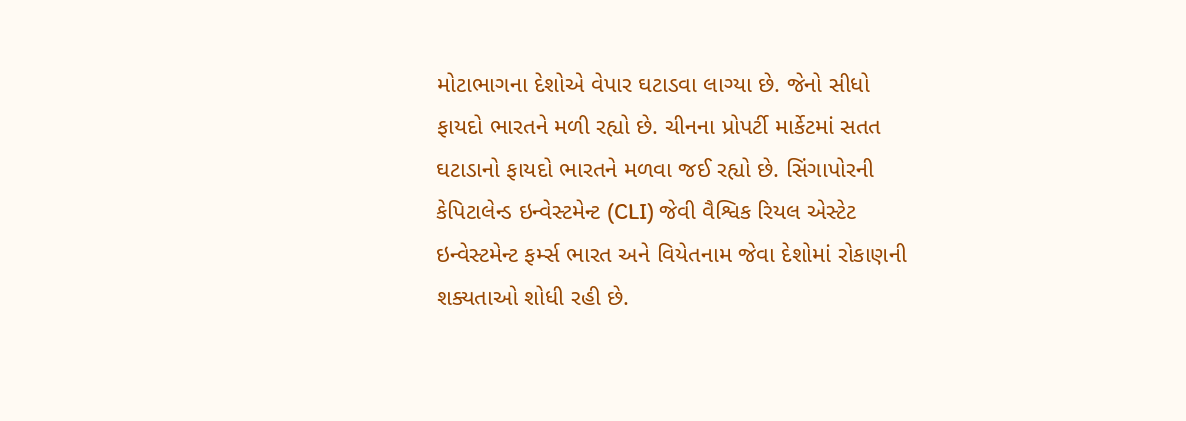મોટાભાગના દેશોએ વેપાર ઘટાડવા લાગ્યા છે. જેનો સીધો ફાયદો ભારતને મળી રહ્યો છે. ચીનના પ્રોપર્ટી માર્કેટમાં સતત ઘટાડાનો ફાયદો ભારતને મળવા જઈ રહ્યો છે. સિંગાપોરની કેપિટાલેન્ડ ઇન્વેસ્ટમેન્ટ (CLI) જેવી વૈશ્વિક રિયલ એસ્ટેટ ઇન્વેસ્ટમેન્ટ ફર્મ્સ ભારત અને વિયેતનામ જેવા દેશોમાં રોકાણની શક્યતાઓ શોધી રહી છે.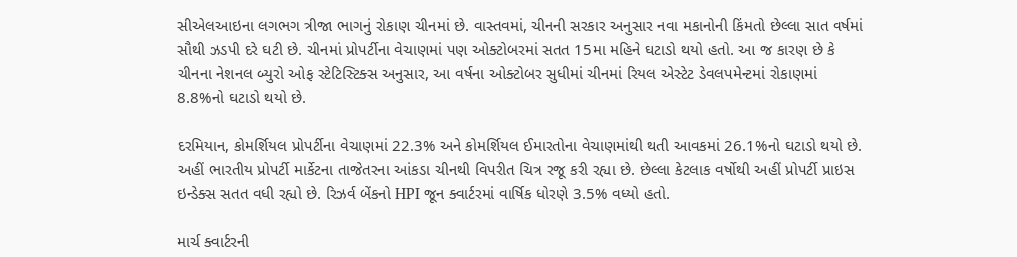સીએલઆઇના લગભગ ત્રીજા ભાગનું રોકાણ ચીનમાં છે. વાસ્તવમાં, ચીનની સરકાર અનુસાર નવા મકાનોની કિંમતો છેલ્લા સાત વર્ષમાં સૌથી ઝડપી દરે ઘટી છે. ચીનમાં પ્રોપર્ટીના વેચાણમાં પણ ઓક્ટોબરમાં સતત 15મા મહિને ઘટાડો થયો હતો. આ જ કારણ છે કે ચીનના નેશનલ બ્યુરો ઓફ સ્ટેટિસ્ટિક્સ અનુસાર, આ વર્ષના ઓક્ટોબર સુધીમાં ચીનમાં રિયલ એસ્ટેટ ડેવલપમેન્ટમાં રોકાણમાં 8.8%નો ઘટાડો થયો છે.

દરમિયાન, કોમર્શિયલ પ્રોપર્ટીના વેચાણમાં 22.3% અને કોમર્શિયલ ઈમારતોના વેચાણમાંથી થતી આવકમાં 26.1%નો ઘટાડો થયો છે. અહીં ભારતીય પ્રોપર્ટી માર્કેટના તાજેતરના આંકડા ચીનથી વિપરીત ચિત્ર રજૂ કરી રહ્યા છે. છેલ્લા કેટલાક વર્ષોથી અહીં પ્રોપર્ટી પ્રાઇસ ઇન્ડેક્સ સતત વધી રહ્યો છે. રિઝર્વ બેંકનો HPI જૂન ક્વાર્ટરમાં વાર્ષિક ધોરણે 3.5% વધ્યો હતો.

માર્ચ ક્વાર્ટરની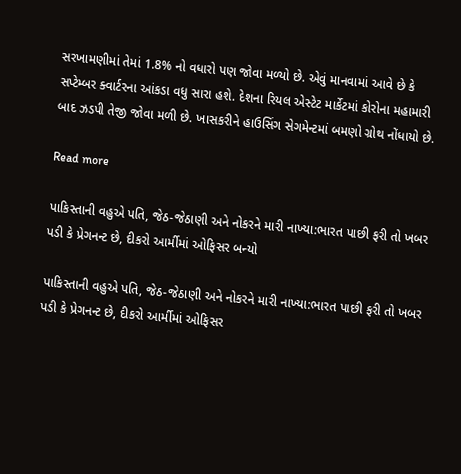સરખામણીમાં તેમાં 1.8% નો વધારો પણ જોવા મળ્યો છે. એવું માનવામાં આવે છે કે સપ્ટેમ્બર ક્વાર્ટરના આંકડા વધુ સારા હશે. દેશના રિયલ એસ્ટેટ માર્કેટમાં કોરોના મહામારી બાદ ઝડપી તેજી જોવા મળી છે. ખાસકરીને હાઉસિંગ સેગમેન્ટમાં બમણો ગ્રોથ નોંધાયો છે.

Read more

પાકિસ્તાની વહુએ પતિ, જેઠ-જેઠાણી અને નોકરને મારી નાખ્યા:ભારત પાછી ફરી તો ખબર પડી કે પ્રેગનન્ટ છે, દીકરો આર્મીમાં ઓફિસર બન્યો

પાકિસ્તાની વહુએ પતિ, જેઠ-જેઠાણી અને નોકરને મારી નાખ્યા:ભારત પાછી ફરી તો ખબર પડી કે પ્રેગનન્ટ છે, દીકરો આર્મીમાં ઓફિસર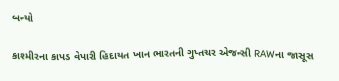બન્યો

કાશ્મીરના કાપડ વેપારી હિદાયત ખાન ભારતની ગુપ્તચર એજન્સી RAWના જાસૂસ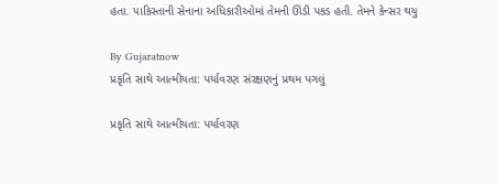હતા. પાકિસ્તાની સેનાના અધિકારીઓમાં તેમની ઊંડી પકડ હતી. તેમને કેન્સર થયુ

By Gujaratnow
પ્રકૃતિ સાથે આત્મીયતા: પર્યાવરણ સંરક્ષણનું પ્રથમ પગલું

પ્રકૃતિ સાથે આત્મીયતા: પર્યાવરણ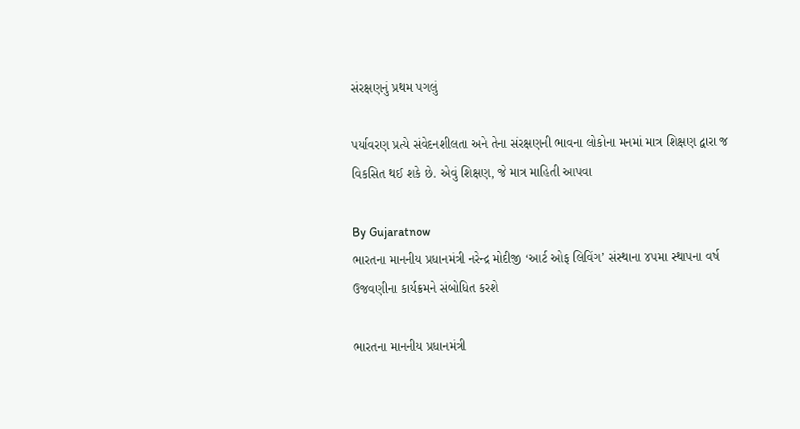સંરક્ષણનું પ્રથમ પગલું

પર્યાવરણ પ્રત્યે સંવેદનશીલતા અને તેના સંરક્ષણની ભાવના લોકોના મનમાં માત્ર શિક્ષણ દ્વારા જ વિકસિત થઈ શકે છે. એવું શિક્ષણ, જે માત્ર માહિતી આપવા

By Gujaratnow
ભારતના માનનીય પ્રધાનમંત્રી નરેન્દ્ર મોદીજી ‘આર્ટ ઓફ લિવિંગ’ સંસ્થાના ૪૫મા સ્થાપના વર્ષ ઉજવણીના કાર્યક્રમને સંબોધિત કરશે

ભારતના માનનીય પ્રધાનમંત્રી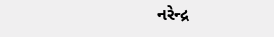નરેન્દ્ર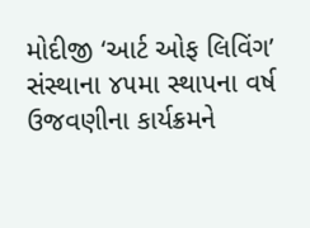મોદીજી ‘આર્ટ ઓફ લિવિંગ’ સંસ્થાના ૪૫મા સ્થાપના વર્ષ ઉજવણીના કાર્યક્રમને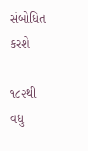સંબોધિત કરશે

૧૮૨થી વધુ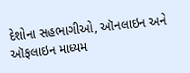દેશોના સહભાગીઓ, ઑનલાઇન અને ઑફલાઇન માધ્યમ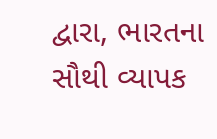દ્વારા, ભારતના સૌથી વ્યાપક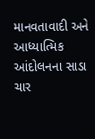માનવતાવાદી અને આધ્યાત્મિક આંદોલનના સાડા ચાર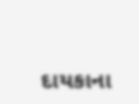દાયકાના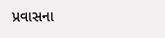પ્રવાસના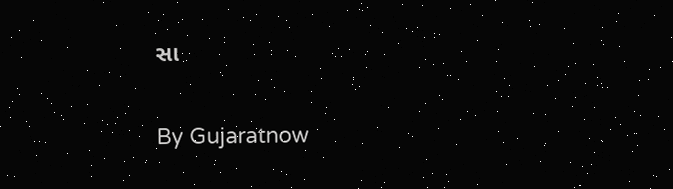સા

By Gujaratnow